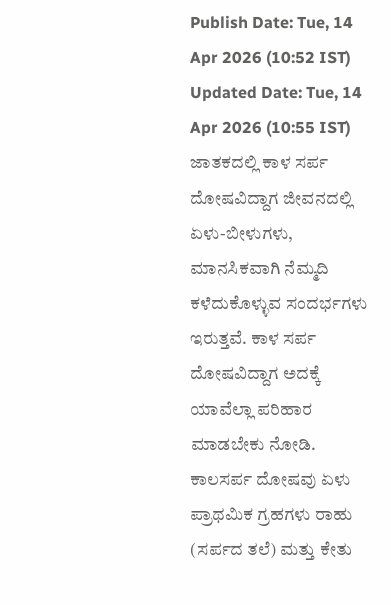Publish Date: Tue, 14 Apr 2026 (10:52 IST)
Updated Date: Tue, 14 Apr 2026 (10:55 IST)
ಜಾತಕದಲ್ಲಿ ಕಾಳ ಸರ್ಪ ದೋಷವಿದ್ದಾಗ ಜೀವನದಲ್ಲಿ ಏಳು-ಬೀಳುಗಳು, ಮಾನಸಿಕವಾಗಿ ನೆಮ್ಮದಿ ಕಳೆದುಕೊಳ್ಳುವ ಸಂದರ್ಭಗಳು ಇರುತ್ತವೆ. ಕಾಳ ಸರ್ಪ ದೋಷವಿದ್ದಾಗ ಅದಕ್ಕೆ ಯಾವೆಲ್ಲಾ ಪರಿಹಾರ ಮಾಡಬೇಕು ನೋಡಿ.
ಕಾಲಸರ್ಪ ದೋಷವು ಏಳು ಪ್ರಾಥಮಿಕ ಗ್ರಹಗಳು ರಾಹು (ಸರ್ಪದ ತಲೆ) ಮತ್ತು ಕೇತು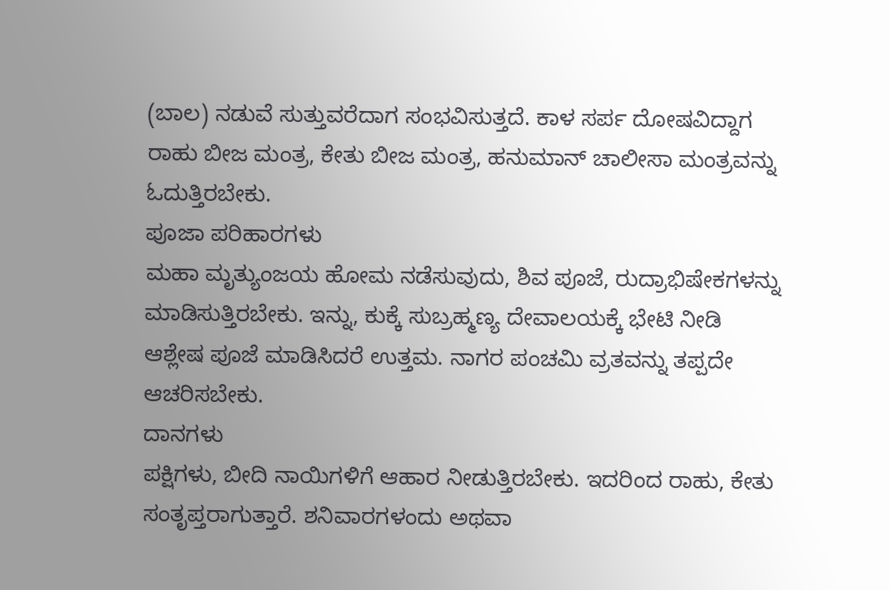(ಬಾಲ) ನಡುವೆ ಸುತ್ತುವರೆದಾಗ ಸಂಭವಿಸುತ್ತದೆ. ಕಾಳ ಸರ್ಪ ದೋಷವಿದ್ದಾಗ ರಾಹು ಬೀಜ ಮಂತ್ರ, ಕೇತು ಬೀಜ ಮಂತ್ರ, ಹನುಮಾನ್ ಚಾಲೀಸಾ ಮಂತ್ರವನ್ನು ಓದುತ್ತಿರಬೇಕು.
ಪೂಜಾ ಪರಿಹಾರಗಳು
ಮಹಾ ಮೃತ್ಯುಂಜಯ ಹೋಮ ನಡೆಸುವುದು, ಶಿವ ಪೂಜೆ, ರುದ್ರಾಭಿಷೇಕಗಳನ್ನು ಮಾಡಿಸುತ್ತಿರಬೇಕು. ಇನ್ನು, ಕುಕ್ಕೆ ಸುಬ್ರಹ್ಮಣ್ಯ ದೇವಾಲಯಕ್ಕೆ ಭೇಟಿ ನೀಡಿ ಆಶ್ಲೇಷ ಪೂಜೆ ಮಾಡಿಸಿದರೆ ಉತ್ತಮ. ನಾಗರ ಪಂಚಮಿ ವ್ರತವನ್ನು ತಪ್ಪದೇ ಆಚರಿಸಬೇಕು.
ದಾನಗಳು
ಪಕ್ಷಿಗಳು, ಬೀದಿ ನಾಯಿಗಳಿಗೆ ಆಹಾರ ನೀಡುತ್ತಿರಬೇಕು. ಇದರಿಂದ ರಾಹು, ಕೇತು ಸಂತೃಪ್ತರಾಗುತ್ತಾರೆ. ಶನಿವಾರಗಳಂದು ಅಥವಾ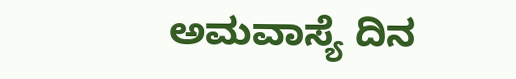ಅಮವಾಸ್ಯೆ ದಿನ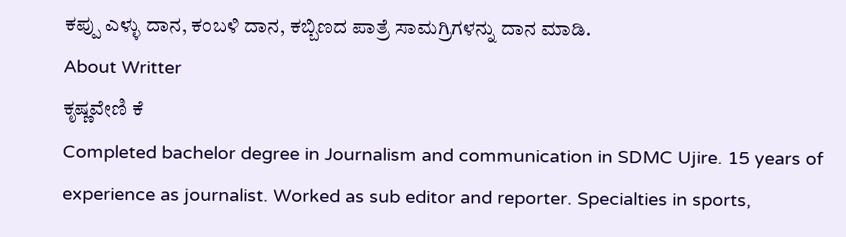ಕಪ್ಪು ಎಳ್ಳು ದಾನ, ಕಂಬಳಿ ದಾನ, ಕಬ್ಬಿಣದ ಪಾತ್ರೆ ಸಾಮಗ್ರಿಗಳನ್ನು ದಾನ ಮಾಡಿ.
About Writter
ಕೃಷ್ಣವೇಣಿ ಕೆ
Completed bachelor degree in Journalism and communication in SDMC Ujire. 15 years of experience as journalist. Worked as sub editor and reporter. Specialties in sports,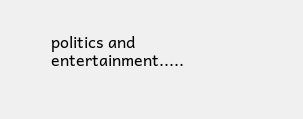politics and entertainment.....